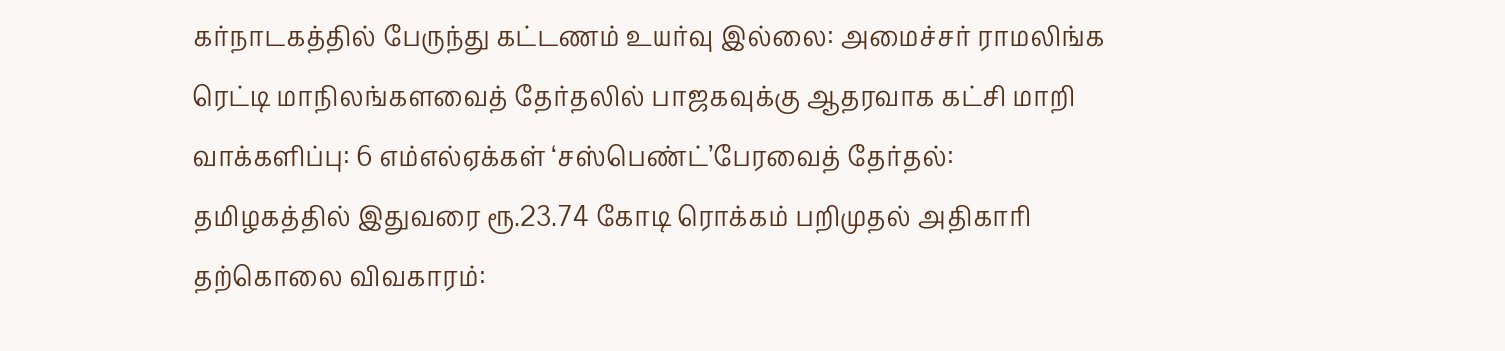கர்நாடகத்தில் பேருந்து கட்டணம் உயர்வு இல்லை: அமைச்சர் ராமலிங்க ரெட்டி மாநிலங்களவைத் தேர்தலில் பாஜகவுக்கு ஆதரவாக கட்சி மாறி வாக்களிப்பு: 6 எம்எல்ஏக்கள் ‘சஸ்பெண்ட்’பேரவைத் தேர்தல்: தமிழகத்தில் இதுவரை ரூ.23.74 கோடி ரொக்கம் பறிமுதல் அதிகாரி தற்கொலை விவகாரம்: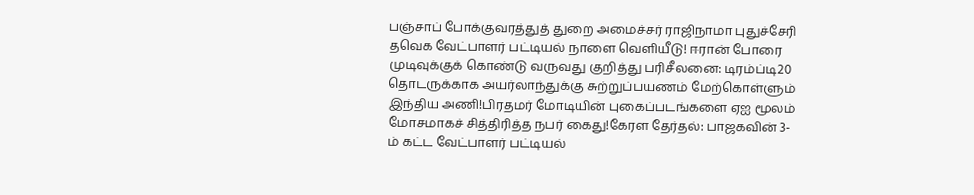பஞ்சாப் போக்குவரத்துத் துறை அமைச்சர் ராஜிநாமா புதுச்சேரி தவெக வேட்பாளர் பட்டியல் நாளை வெளியீடு! ஈரான் போரை முடிவுக்குக் கொண்டு வருவது குறித்து பரிசீலனை: டிரம்ப்டி20 தொடருக்காக அயர்லாந்துக்கு சுற்றுப்பயணம் மேற்கொள்ளும் இந்திய அணி!பிரதமர் மோடியின் புகைப்படங்களை ஏஐ மூலம் மோசமாகச் சித்திரித்த நபர் கைது!கேரள தேர்தல்: பாஜகவின் 3-ம் கட்ட வேட்பாளர் பட்டியல்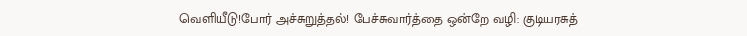வெளியீடு!போர் அச்சுறுத்தல்! பேச்சுவார்த்தை ஒன்றே வழி: குடியரசுத்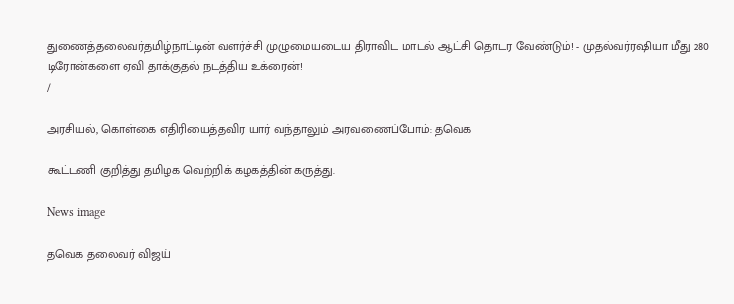துணைத்தலைவர்தமிழ்நாட்டின் வளர்ச்சி முழுமையடைய திராவிட மாடல் ஆட்சி தொடர வேண்டும்! - முதல்வர்ரஷியா மீது 280 டிரோன்களை ஏவி தாக்குதல் நடத்திய உக்ரைன்!
/

அரசியல், கொள்கை எதிரியைத்தவிர யார் வந்தாலும் அரவணைப்போம்: தவெக

கூட்டணி குறித்து தமிழக வெற்றிக் கழகத்தின் கருத்து.

News image

தவெக தலைவர் விஜய்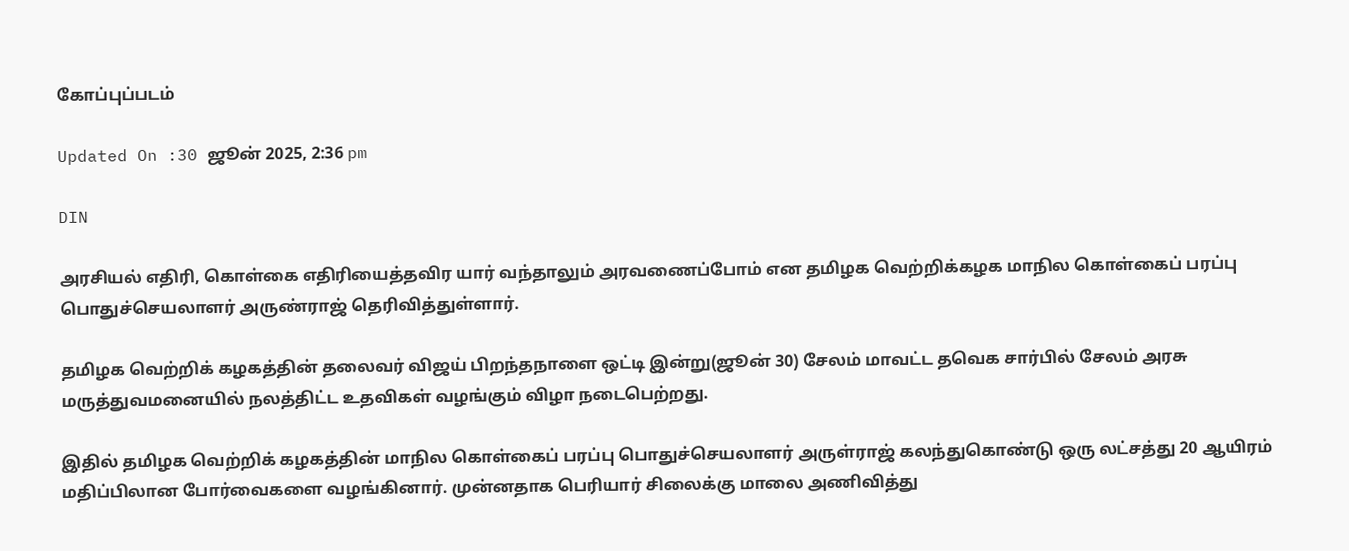கோப்புப்படம்

Updated On :30 ஜூன் 2025, 2:36 pm

DIN

அரசியல் எதிரி, கொள்கை எதிரியைத்தவிர யார் வந்தாலும் அரவணைப்போம் என தமிழக வெற்றிக்கழக மாநில கொள்கைப் பரப்பு பொதுச்செயலாளர் அருண்ராஜ் தெரிவித்துள்ளார்.

தமிழக வெற்றிக் கழகத்தின் தலைவர் விஜய் பிறந்தநாளை ஒட்டி இன்று(ஜூன் 30) சேலம் மாவட்ட தவெக சார்பில் சேலம் அரசு மருத்துவமனையில் நலத்திட்ட உதவிகள் வழங்கும் விழா நடைபெற்றது.

இதில் தமிழக வெற்றிக் கழகத்தின் மாநில கொள்கைப் பரப்பு பொதுச்செயலாளர் அருள்ராஜ் கலந்துகொண்டு ஒரு லட்சத்து 20 ஆயிரம் மதிப்பிலான போர்வைகளை வழங்கினார். முன்னதாக பெரியார் சிலைக்கு மாலை அணிவித்து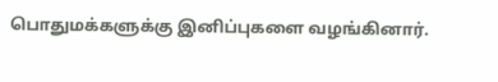பொதுமக்களுக்கு இனிப்புகளை வழங்கினார்.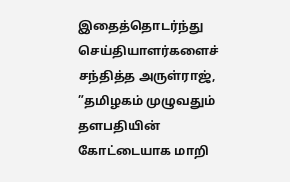இதைத்தொடர்ந்து செய்தியாளர்களைச் சந்தித்த அருள்ராஜ், ”தமிழகம் முழுவதும் தளபதியின் கோட்டையாக மாறி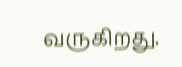வருகிறது.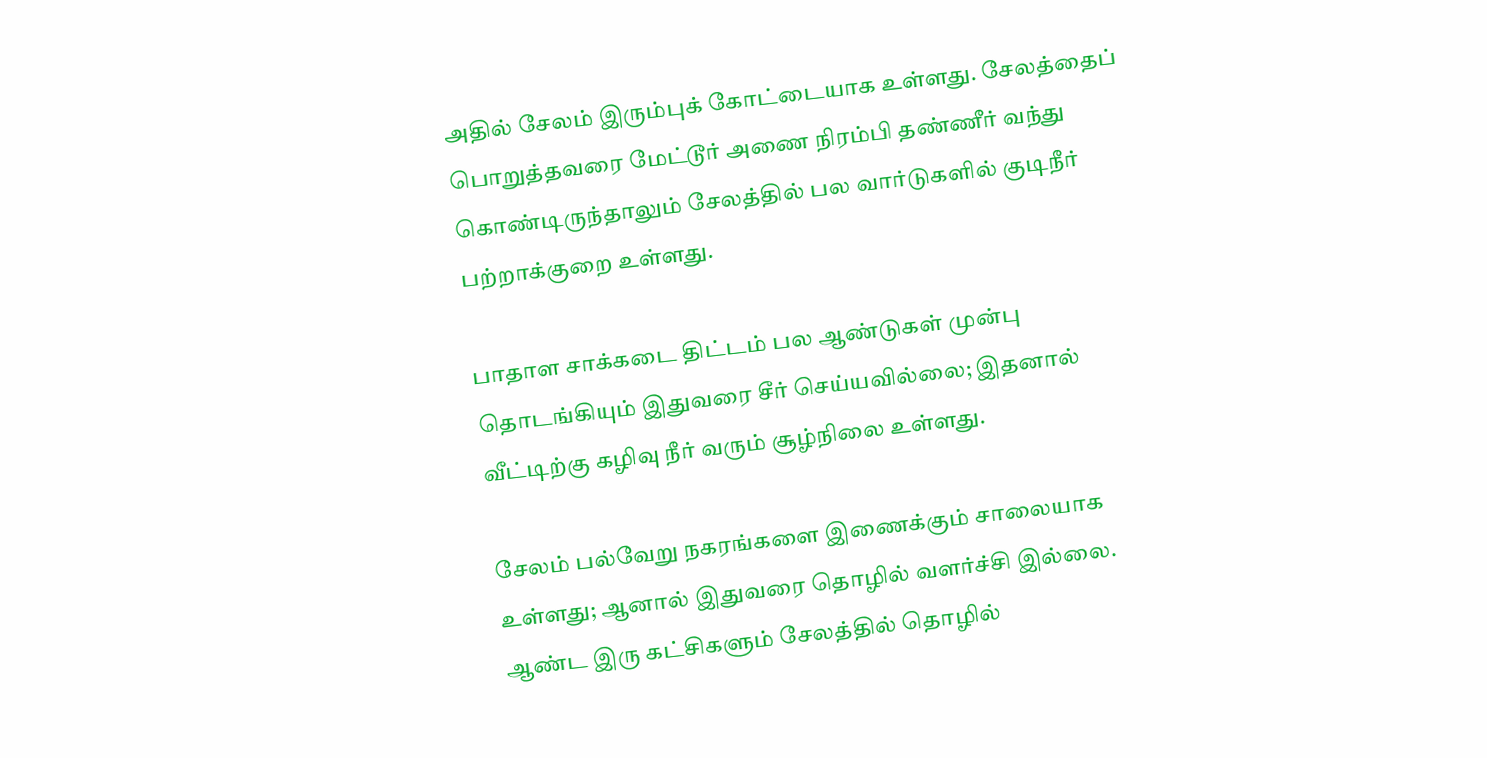அதில் சேலம் இரும்புக் கோட்டையாக உள்ளது. சேலத்தைப் பொறுத்தவரை மேட்டூர் அணை நிரம்பி தண்ணீர் வந்து கொண்டிருந்தாலும் சேலத்தில் பல வார்டுகளில் குடிநீர் பற்றாக்குறை உள்ளது.

பாதாள சாக்கடை திட்டம் பல ஆண்டுகள் முன்பு தொடங்கியும் இதுவரை சீர் செய்யவில்லை; இதனால் வீட்டிற்கு கழிவு நீர் வரும் சூழ்நிலை உள்ளது.

சேலம் பல்வேறு நகரங்களை இணைக்கும் சாலையாக உள்ளது; ஆனால் இதுவரை தொழில் வளர்ச்சி இல்லை. ஆண்ட இரு கட்சிகளும் சேலத்தில் தொழில்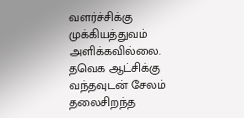வளர்ச்சிக்கு முக்கியத்துவம் அளிக்கவில்லை. தவெக ஆட்சிக்கு வந்தவுடன் சேலம் தலைசிறந்த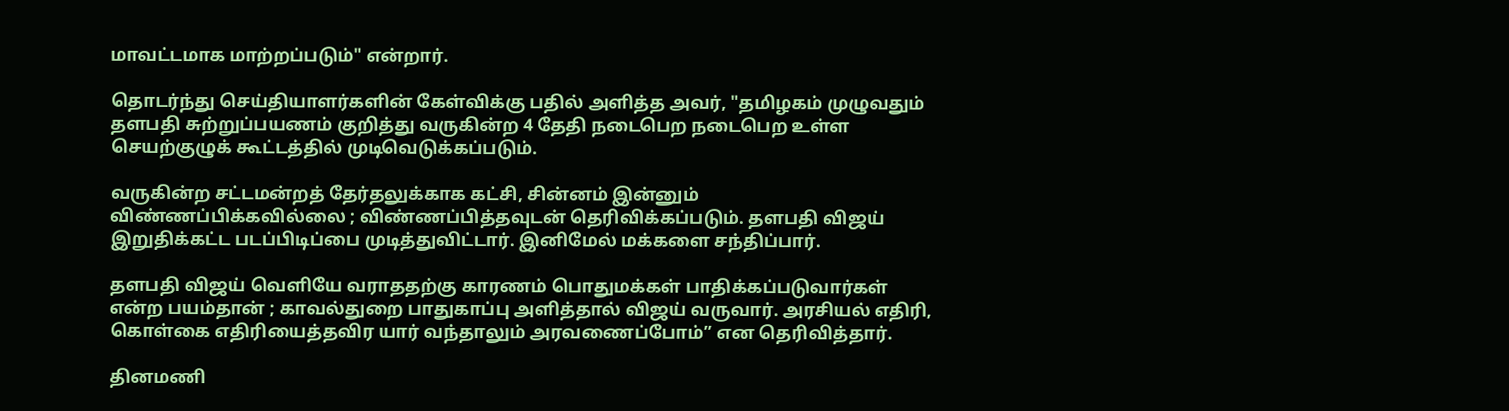மாவட்டமாக மாற்றப்படும்" என்றார்.

தொடர்ந்து செய்தியாளர்களின் கேள்விக்கு பதில் அளித்த அவர், "தமிழகம் முழுவதும் தளபதி சுற்றுப்பயணம் குறித்து வருகின்ற 4 தேதி நடைபெற நடைபெற உள்ள செயற்குழுக் கூட்டத்தில் முடிவெடுக்கப்படும்.

வருகின்ற சட்டமன்றத் தேர்தலுக்காக கட்சி, சின்னம் இன்னும் விண்ணப்பிக்கவில்லை ; விண்ணப்பித்தவுடன் தெரிவிக்கப்படும். தளபதி விஜய் இறுதிக்கட்ட படப்பிடிப்பை முடித்துவிட்டார். இனிமேல் மக்களை சந்திப்பார்.

தளபதி விஜய் வெளியே வராததற்கு காரணம் பொதுமக்கள் பாதிக்கப்படுவார்கள் என்ற பயம்தான் ; காவல்துறை பாதுகாப்பு அளித்தால் விஜய் வருவார். அரசியல் எதிரி, கொள்கை எதிரியைத்தவிர யார் வந்தாலும் அரவணைப்போம்” என தெரிவித்தார்.

தினமணி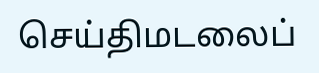செய்திமடலைப்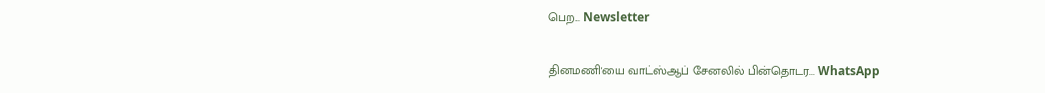பெற... Newsletter

தினமணி'யை வாட்ஸ்ஆப் சேனலில் பின்தொடர... WhatsApp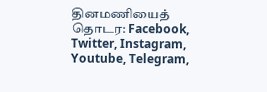தினமணியைத் தொடர: Facebook, Twitter, Instagram, Youtube, Telegram,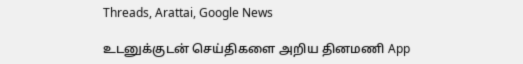Threads, Arattai, Google News

உடனுக்குடன் செய்திகளை அறிய தினமணி App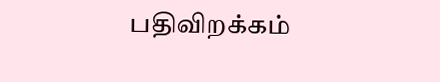பதிவிறக்கம்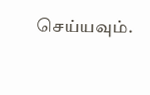செய்யவும்.